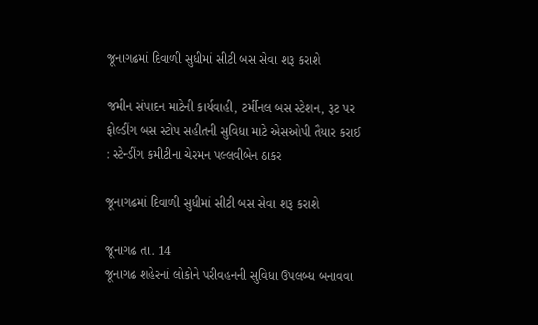જૂનાગઢમાં દિવાળી સુધીમાં સીટી બસ સેવા શરૂ કરાશે

જમીન સંપાદન માટેની કાર્યવાહી, ટર્મીનલ બસ સ્ટેશન, રૂટ પર ફોલ્ડીંગ બસ સ્ટોપ સહીતની સુવિધા માટે એસઓપી તૈયાર કરાઈ : સ્ટેન્ડીંગ કમીટીના ચેરમન પલ્લવીબેન ઠાકર

જૂનાગઢમાં દિવાળી સુધીમાં સીટી બસ સેવા શરૂ કરાશે

જૂનાગઢ તા. 14
જૂનાગઢ શહેરનાં લોકોને પરીવહનની સુવિધા ઉપલબ્ધ બનાવવા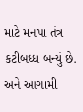માટે મનપા તંત્ર કટીબધ્ધ બન્યું છે. અને આગામી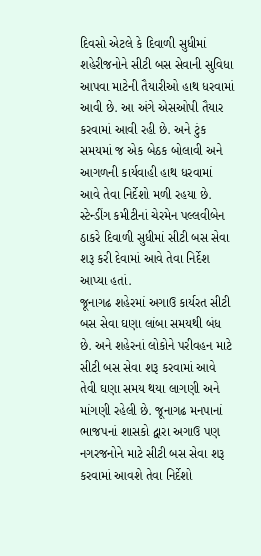દિવસો એટલે કે દિવાળી સુધીમાં શહેરીજનોને સીટી બસ સેવાની સુવિધા આપવા માટેની તૈયારીઓ હાથ ધરવામાં આવી છે. આ અંગે એસઓપી તૈયાર કરવામાં આવી રહી છે. અને ટુંક સમયમાં જ એક બેઠક બોલાવી અને આગળની કાર્યવાહી હાથ ધરવામાં આવે તેવા નિર્દેશો મળી રહયા છે. સ્ટેન્ડીંગ કમીટીનાં ચેરમેન પલ્લવીબેન ઠાકરે દિવાળી સુધીમાં સીટી બસ સેવા શરૂ કરી દેવામાં આવે તેવા નિર્દેશ આપ્યા હતાં.
જૂનાગઢ શહેરમાં અગાઉ કાર્યરત સીટી બસ સેવા ઘણા લાંબા સમયથી બંધ છે. અને શહેરનાં લોકોને પરીવહન માટે સીટી બસ સેવા શરૂ કરવામાં આવે તેવી ઘણા સમય થયા લાગણી અને માંગણી રહેલી છે. જૂનાગઢ મનપાનાં ભાજપનાં શાસકો દ્વારા અગાઉ પણ નગરજનોને માટે સીટી બસ સેવા શરૂ કરવામાં આવશે તેવા નિર્દેશો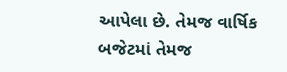આપેલા છે. તેમજ વાર્ષિક બજેટમાં તેમજ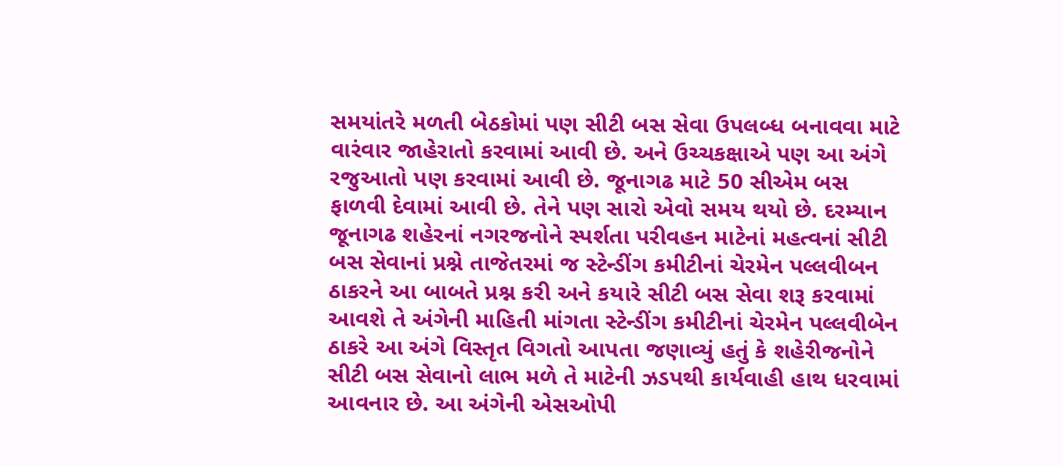સમયાંતરે મળતી બેઠકોમાં પણ સીટી બસ સેવા ઉપલબ્ધ બનાવવા માટે વારંવાર જાહેરાતો કરવામાં આવી છે. અને ઉચ્ચકક્ષાએ પણ આ અંગે રજુઆતો પણ કરવામાં આવી છે. જૂનાગઢ માટે 50 સીએમ બસ ફાળવી દેવામાં આવી છે. તેને પણ સારો એવો સમય થયો છે. દરમ્યાન જૂનાગઢ શહેરનાં નગરજનોને સ્પર્શતા પરીવહન માટેનાં મહત્વનાં સીટી બસ સેવાનાં પ્રશ્ને તાજેતરમાં જ સ્ટેન્ડીંગ કમીટીનાં ચેરમેન પલ્લવીબન ઠાકરને આ બાબતે પ્રશ્ન કરી અને કયારે સીટી બસ સેવા શરૂ કરવામાં આવશે તે અંગેની માહિતી માંગતા સ્ટેન્ડીંગ કમીટીનાં ચેરમેન પલ્લવીબેન ઠાકરે આ અંગે વિસ્તૃત વિગતો આપતા જણાવ્યું હતું કે શહેરીજનોને સીટી બસ સેવાનો લાભ મળે તે માટેની ઝડપથી કાર્યવાહી હાથ ધરવામાં આવનાર છે. આ અંગેની એસઓપી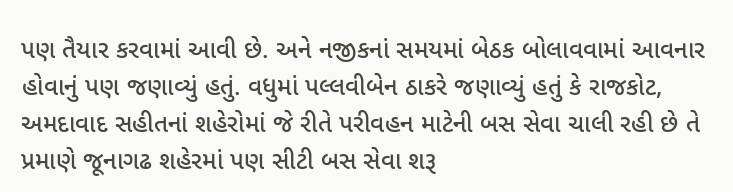પણ તૈયાર કરવામાં આવી છે. અને નજીકનાં સમયમાં બેઠક બોલાવવામાં આવનાર હોવાનું પણ જણાવ્યું હતું. વધુમાં પલ્લવીબેન ઠાકરે જણાવ્યું હતું કે રાજકોટ, અમદાવાદ સહીતનાં શહેરોમાં જે રીતે પરીવહન માટેની બસ સેવા ચાલી રહી છે તે પ્રમાણે જૂનાગઢ શહેરમાં પણ સીટી બસ સેવા શરૂ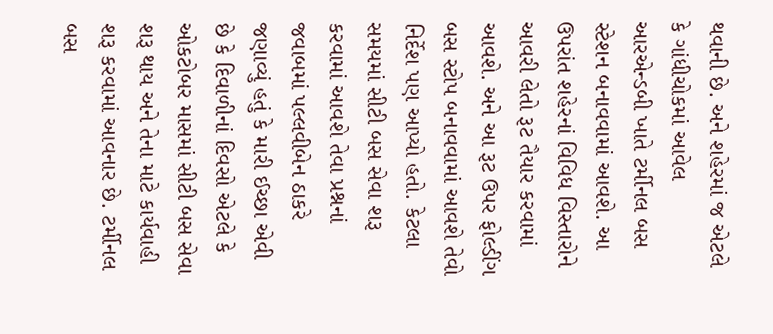થવાની છે. અને શહેરમાં જ એટલે કે ગાંધીચોકમાં આવેલ આરએન્ડબી ખાતે ટર્મીનલ બસ સ્ટેશન બનાવવામાં આવશે. આ ઉપરાંત શહેરનાં વિવિધ વિસ્તારોને આવરી લેતો રૂટ તૈયાર કરવામાં આવશે. અને આ રૂટ ઉપર ફોલ્ડીંગ બસ સ્ટોપ બનાવવામાં આવશે તેવો નિર્દેશ પણ આપ્યો હતો. કેટલા સમયમાં સીટી બસ સેવા શરૂ કરવામાં આવશે તેવા પ્રશ્નનાં જવાબમાં પલ્લવીબેન ઠાકરે જણાવ્યું હતું કે મારી ઈચ્છા એવી છે કે દિવાળીનાં દિવસો એટલે કે ઓકટોબર માસમાં સીટી બસ સેવા શરૂ થાય અને તેના માટે કાર્યવાહી શરૂ કરવામાં આવનાર છે. ટર્મીનલ બસ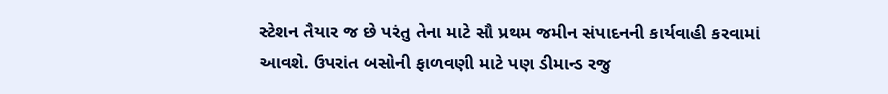સ્ટેશન તૈયાર જ છે પરંતુ તેના માટે સૌ પ્રથમ જમીન સંપાદનની કાર્યવાહી કરવામાં આવશે. ઉપરાંત બસોની ફાળવણી માટે પણ ડીમાન્ડ રજુ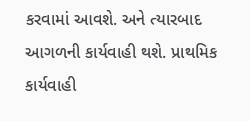કરવામાં આવશે. અને ત્યારબાદ આગળની કાર્યવાહી થશે. પ્રાથમિક કાર્યવાહી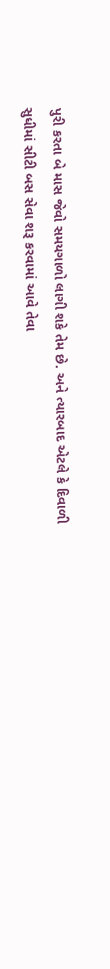પુરી કરતા બે માસ જેવો સમયગાળો લાગી શકે તેમ છે. અને ત્યારબાદ એટલે કે દિવાળી સુધીમાં સીટી બસ સેવા શરૂ કરવામાં આવે તેવા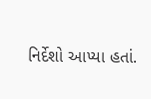નિર્દેશો આપ્યા હતાં.